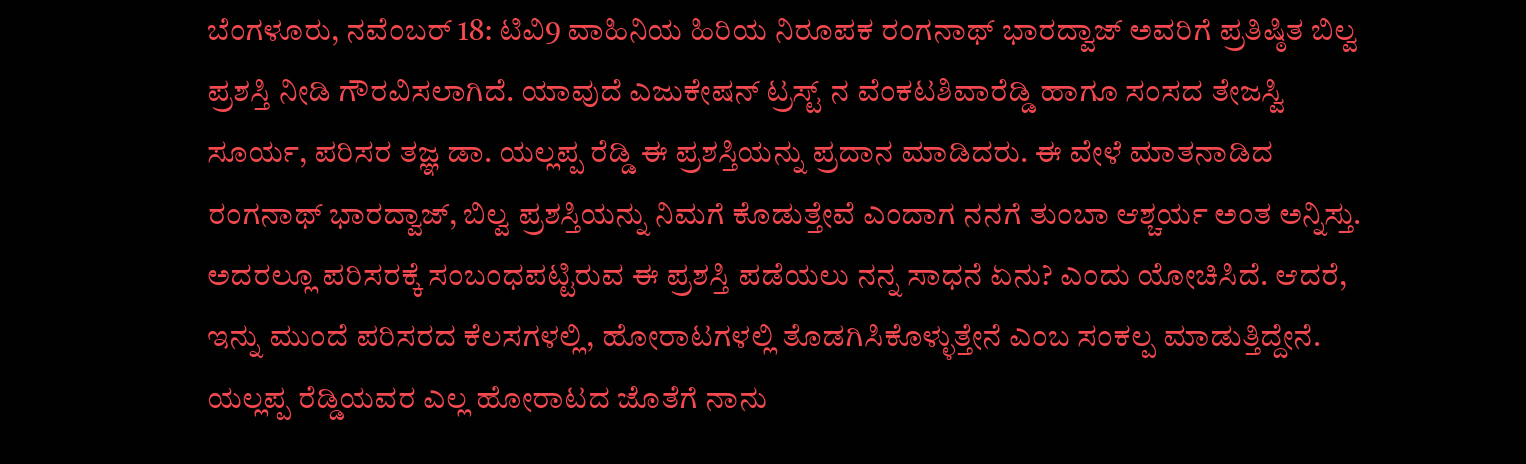ಬೆಂಗಳೂರು, ನವೆಂಬರ್ 18: ಟಿವಿ9 ವಾಹಿನಿಯ ಹಿರಿಯ ನಿರೂಪಕ ರಂಗನಾಥ್ ಭಾರದ್ವಾಜ್ ಅವರಿಗೆ ಪ್ರತಿಷ್ಠಿತ ಬಿಲ್ವ ಪ್ರಶಸ್ತಿ ನೀಡಿ ಗೌರವಿಸಲಾಗಿದೆ. ಯಾವುದೆ ಎಜುಕೇಷನ್ ಟ್ರಸ್ಟ್ ನ ವೆಂಕಟಶಿವಾರೆಡ್ಡಿ ಹಾಗೂ ಸಂಸದ ತೇಜಸ್ವಿ ಸೂರ್ಯ, ಪರಿಸರ ತಜ್ಞ ಡಾ. ಯಲ್ಲಪ್ಪ ರೆಡ್ಡಿ ಈ ಪ್ರಶಸ್ತಿಯನ್ನು ಪ್ರದಾನ ಮಾಡಿದರು. ಈ ವೇಳೆ ಮಾತನಾಡಿದ ರಂಗನಾಥ್ ಭಾರದ್ವಾಜ್, ಬಿಲ್ವ ಪ್ರಶಸ್ತಿಯನ್ನು ನಿಮಗೆ ಕೊಡುತ್ತೇವೆ ಎಂದಾಗ ನನಗೆ ತುಂಬಾ ಆಶ್ಚರ್ಯ ಅಂತ ಅನ್ನಿಸ್ತು. ಅದರಲ್ಲೂ ಪರಿಸರಕ್ಕೆ ಸಂಬಂಧಪಟ್ಟಿರುವ ಈ ಪ್ರಶಸ್ತಿ ಪಡೆಯಲು ನನ್ನ ಸಾಧನೆ ಏನು? ಎಂದು ಯೋಚಿಸಿದೆ. ಆದರೆ, ಇನ್ನು ಮುಂದೆ ಪರಿಸರದ ಕೆಲಸಗಳಲ್ಲಿ, ಹೋರಾಟಗಳಲ್ಲಿ ತೊಡಗಿಸಿಕೊಳ್ಳುತ್ತೇನೆ ಎಂಬ ಸಂಕಲ್ಪ ಮಾಡುತ್ತಿದ್ದೇನೆ. ಯಲ್ಲಪ್ಪ ರೆಡ್ಡಿಯವರ ಎಲ್ಲ ಹೋರಾಟದ ಜೊತೆಗೆ ನಾನು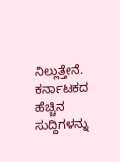ನಿಲ್ಲುತ್ತೇನೆ.
ಕರ್ನಾಟಕದ ಹೆಚ್ಚಿನ ಸುದ್ದಿಗಳನ್ನು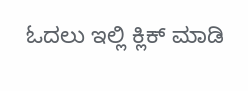ಓದಲು ಇಲ್ಲಿ ಕ್ಲಿಕ್ ಮಾಡಿ